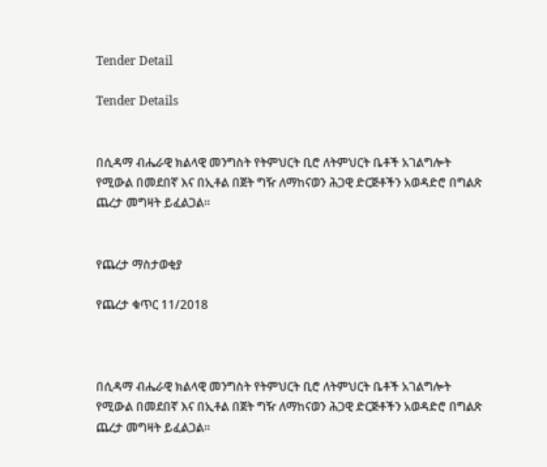Tender Detail

Tender Details


በሲዳማ ብሔራዊ ክልላዊ መንግስት የትምህርት ቢሮ ለትምህርት ቤቶች አገልግሎት የሚውል በመደበኛ እና በኢቶል በጀት ግዥ ለማከናወን ሕጋዊ ድርጅቶችን አወዳድሮ በግልጽ ጨረታ መግዛት ይፈልጋል።


የጨረታ ማስታወቂያ

የጨረታ ቁጥር 11/2018



በሲዳማ ብሔራዊ ክልላዊ መንግስት የትምህርት ቢሮ ለትምህርት ቤቶች አገልግሎት የሚውል በመደበኛ እና በኢቶል በጀት ግዥ ለማከናወን ሕጋዊ ድርጅቶችን አወዳድሮ በግልጽ ጨረታ መግዛት ይፈልጋል።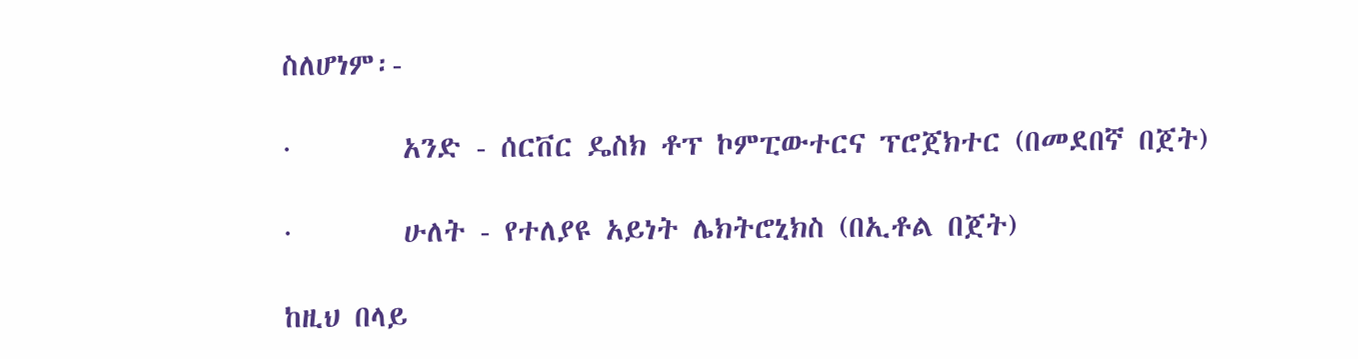ስለሆነም፡-

·        አንድ - ሰርቨር ዴስክ ቶፕ ኮምፒውተርና ፕሮጀክተር (በመደበኛ በጀት)

·        ሁለት - የተለያዩ አይነት ሌክትሮኒክስ (በኢቶል በጀት)

ከዚህ በላይ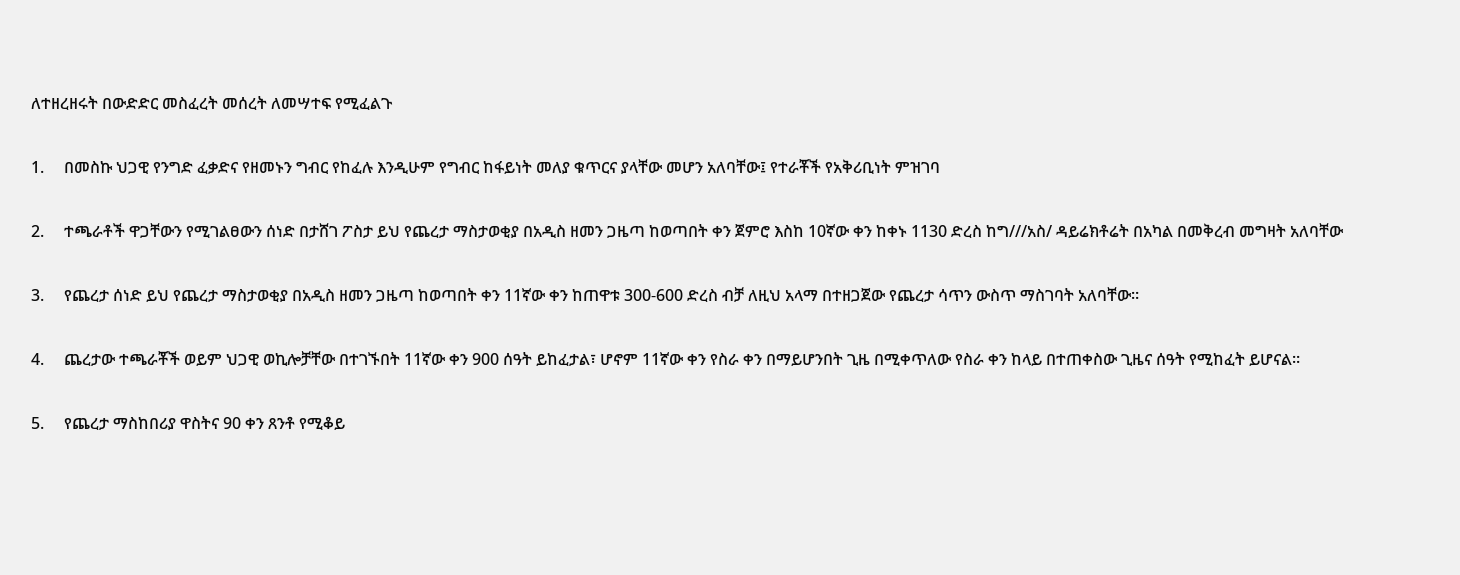ለተዘረዘሩት በውድድር መስፈረት መሰረት ለመሣተፍ የሚፈልጉ

1.     በመስኩ ህጋዊ የንግድ ፈቃድና የዘመኑን ግብር የከፈሉ እንዲሁም የግብር ከፋይነት መለያ ቁጥርና ያላቸው መሆን አለባቸው፤ የተራቾች የአቅሪቢነት ምዝገባ

2.     ተጫራቶች ዋጋቸውን የሚገልፀውን ሰነድ በታሸገ ፖስታ ይህ የጨረታ ማስታወቂያ በአዲስ ዘመን ጋዜጣ ከወጣበት ቀን ጀምሮ እስከ 10ኛው ቀን ከቀኑ 1130 ድረስ ከግ///አስ/ ዳይሬክቶሬት በአካል በመቅረብ መግዛት አለባቸው

3.     የጨረታ ሰነድ ይህ የጨረታ ማስታወቂያ በአዲስ ዘመን ጋዜጣ ከወጣበት ቀን 11ኛው ቀን ከጠዋቱ 300-600 ድረስ ብቻ ለዚህ አላማ በተዘጋጀው የጨረታ ሳጥን ውስጥ ማስገባት አለባቸው።

4.     ጨረታው ተጫራቾች ወይም ህጋዊ ወኪሎቻቸው በተገኙበት 11ኛው ቀን 900 ሰዓት ይከፈታል፣ ሆኖም 11ኛው ቀን የስራ ቀን በማይሆንበት ጊዜ በሚቀጥለው የስራ ቀን ከላይ በተጠቀስው ጊዜና ሰዓት የሚከፈት ይሆናል።

5.     የጨረታ ማስከበሪያ ዋስትና 90 ቀን ጸንቶ የሚቆይ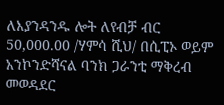ለእያንዳንዱ ሎት ለየብቻ ብር 50,000.00 /ሃምሳ ሺህ/ በሲፒኦ ወይም አንኮንድሻናል ባንክ ጋራንቲ ማቅረብ መወዳደር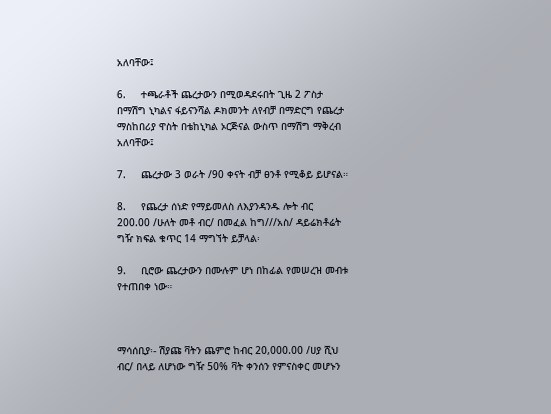አለባቸው፤

6.     ተጫራቶች ጨረታውን በሚወዳደሩበት ጊዜ 2 ፖስታ በማሽግ ኒካልና ፋይናንሻል ዶክመንት ለየብቻ በማድርግ የጨረታ ማስከበሪያ ዋስት በቴከኒካል ኦርጅናል ውስጥ በማሽግ ማቅረብ አለባቸው፤

7.     ጨረታው 3 ወራት /90 ቀናት ብቻ ፀንቶ የሚቆይ ይሆናል።

8.     የጨረታ ሰነድ የማይመለስ ለእያንዳንዱ ሎት ብር 200.00 /ሁለት መቶ ብር/ በመፈል ከግ///አስ/ ዳይሬክቶሬት ግዥ ክፍል ቁጥር 14 ማግኘት ይቻላል፡

9.     ቢሮው ጨረታውን በሙሉም ሆነ በከፊል የመሠረዝ መብቱ የተጠበቀ ነው።



ማሳሰቢያ፡- ሽያጩ ቫትን ጨምሮ ከብር 20,000.00 /ሀያ ሺህ ብር/ በላይ ለሆነው ግዥ 50% ቫት ቀንሰን የምናስቀር መሆኑን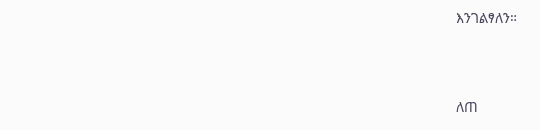እንገልፃለን።



ለጠ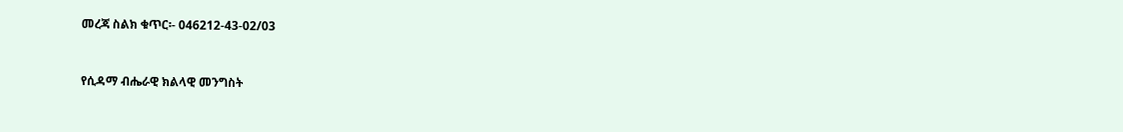መረጃ ስልክ ቁጥር፡- 046212-43-02/03



የሲዳማ ብሔራዊ ክልላዊ መንግስት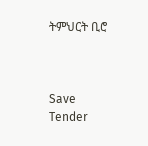ትምህርት ቢሮ



Save Tender